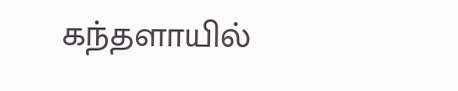கந்தளாயில்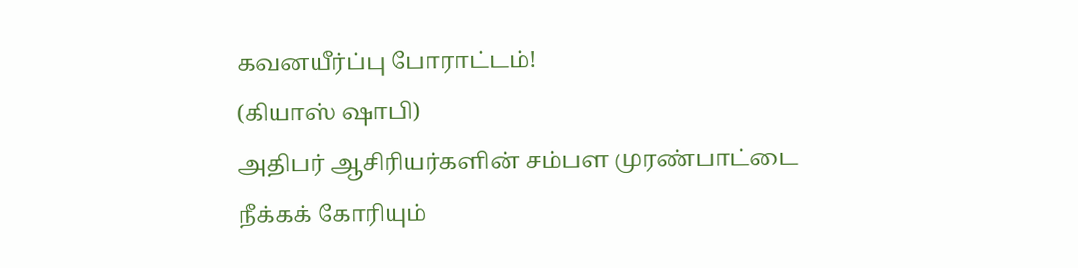கவனயீர்ப்பு போராட்டம்!
(கியாஸ் ஷாபி)
அதிபர் ஆசிரியர்களின் சம்பள முரண்பாட்டை நீக்கக் கோரியும்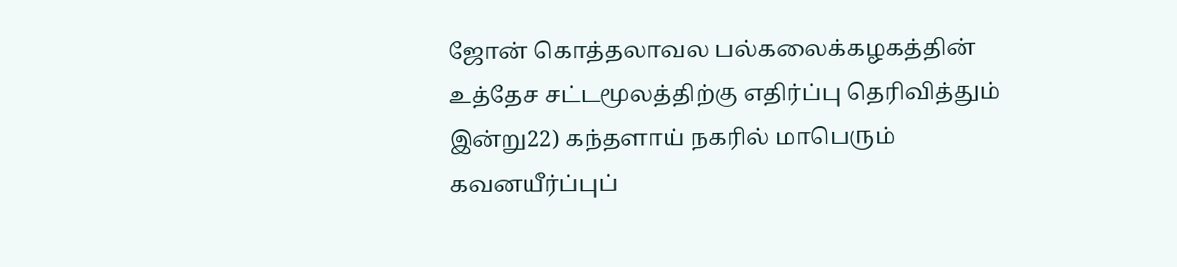ஜோன் கொத்தலாவல பல்கலைக்கழகத்தின் உத்தேச சட்டமூலத்திற்கு எதிர்ப்பு தெரிவித்தும் இன்று22) கந்தளாய் நகரில் மாபெரும் கவனயீர்ப்புப்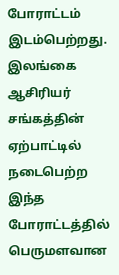போராட்டம் இடம்பெற்றது.
இலங்கை ஆசிரியர் சங்கத்தின் ஏற்பாட்டில் நடைபெற்ற இந்த போராட்டத்தில் பெருமளவான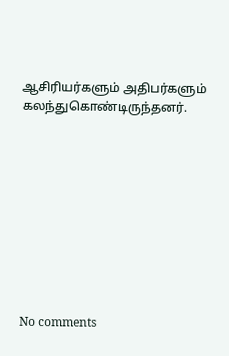ஆசிரியர்களும் அதிபர்களும் கலந்துகொண்டிருந்தனர்.










No comments